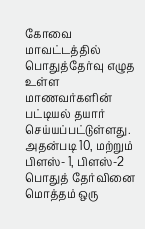கோவை மாவட்டத்தில் பொதுத்தேர்வு எழுத உள்ள மாணவர்களின் பட்டியல் தயார் செய்யப்பட்டுள்ளது. அதன்படி 10, மற்றும் பிளஸ்- 1, பிளஸ்-2 பொதுத் தேர்வினை மொத்தம் ஒரு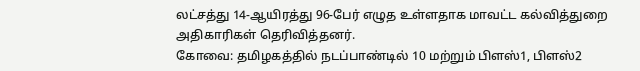லட்சத்து 14-ஆயிரத்து 96-பேர் எழுத உள்ளதாக மாவட்ட கல்வித்துறை அதிகாரிகள் தெரிவித்தனர்.
கோவை: தமிழகத்தில் நடப்பாண்டில் 10 மற்றும் பிளஸ்1, பிளஸ்2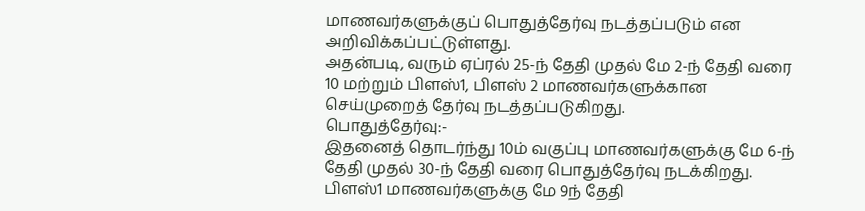மாணவர்களுக்குப் பொதுத்தேர்வு நடத்தப்படும் என அறிவிக்கப்பட்டுள்ளது.
அதன்படி, வரும் ஏப்ரல் 25-ந் தேதி முதல் மே 2-ந் தேதி வரை 10 மற்றும் பிளஸ்1, பிளஸ் 2 மாணவர்களுக்கான செய்முறைத் தேர்வு நடத்தப்படுகிறது.
பொதுத்தேர்வு:-
இதனைத் தொடர்ந்து 10ம் வகுப்பு மாணவர்களுக்கு மே 6-ந் தேதி முதல் 30-ந் தேதி வரை பொதுத்தேர்வு நடக்கிறது. பிளஸ்1 மாணவர்களுக்கு மே 9ந் தேதி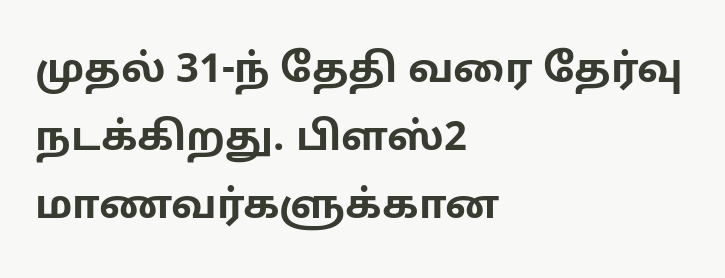முதல் 31-ந் தேதி வரை தேர்வு நடக்கிறது. பிளஸ்2 மாணவர்களுக்கான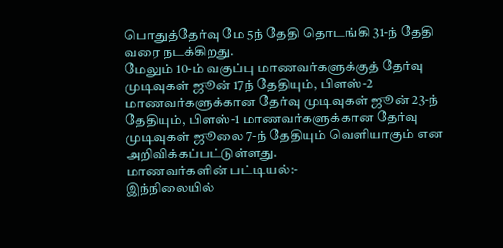பொதுத்தேர்வு மே 5ந் தேதி தொடங்கி 31-ந் தேதி வரை நடக்கிறது.
மேலும் 10-ம் வகுப்பு மாணவர்களுக்குத் தேர்வு முடிவுகள் ஜூன் 17ந் தேதியும், பிளஸ்-2 மாணவர்களுக்கான தேர்வு முடிவுகள் ஜூன் 23-ந் தேதியும், பிளஸ்-1 மாணவர்களுக்கான தேர்வு முடிவுகள் ஜூலை 7-ந் தேதியும் வெளியாகும் என அறிவிக்கப்பட்டுள்ளது.
மாணவர்களின் பட்டியல்:-
இந்நிலையில்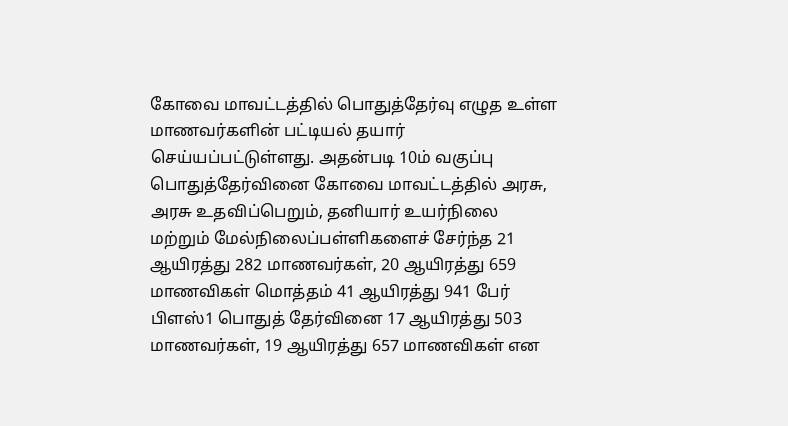கோவை மாவட்டத்தில் பொதுத்தேர்வு எழுத உள்ள மாணவர்களின் பட்டியல் தயார் செய்யப்பட்டுள்ளது. அதன்படி 10ம் வகுப்பு பொதுத்தேர்வினை கோவை மாவட்டத்தில் அரசு, அரசு உதவிப்பெறும், தனியார் உயர்நிலை மற்றும் மேல்நிலைப்பள்ளிகளைச் சேர்ந்த 21 ஆயிரத்து 282 மாணவர்கள், 20 ஆயிரத்து 659 மாணவிகள் மொத்தம் 41 ஆயிரத்து 941 பேர் பிளஸ்1 பொதுத் தேர்வினை 17 ஆயிரத்து 503 மாணவர்கள், 19 ஆயிரத்து 657 மாணவிகள் என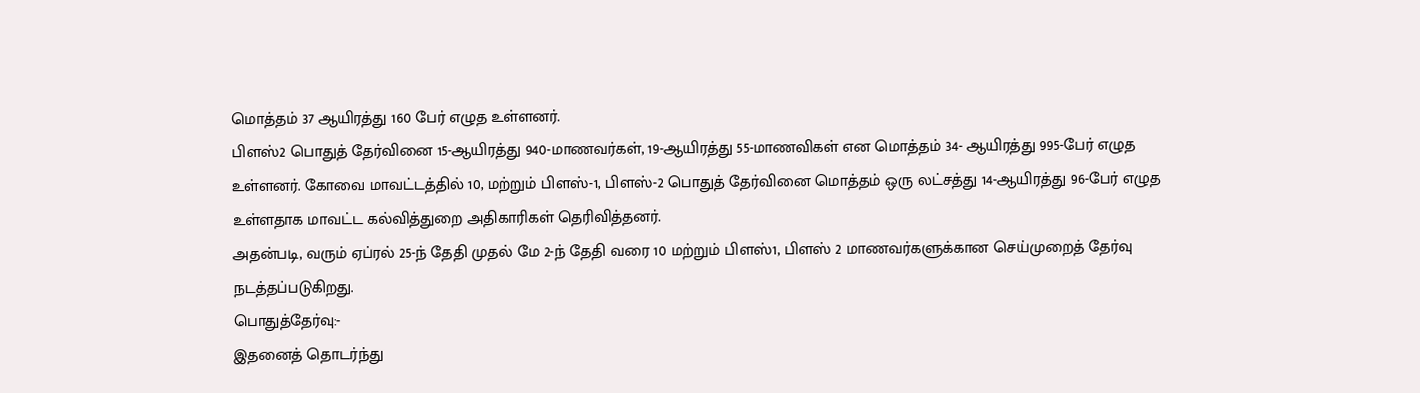மொத்தம் 37 ஆயிரத்து 160 பேர் எழுத உள்ளனர்.
பிளஸ்2 பொதுத் தேர்வினை 15-ஆயிரத்து 940-மாணவர்கள், 19-ஆயிரத்து 55-மாணவிகள் என மொத்தம் 34- ஆயிரத்து 995-பேர் எழுத உள்ளனர். கோவை மாவட்டத்தில் 10, மற்றும் பிளஸ்-1, பிளஸ்-2 பொதுத் தேர்வினை மொத்தம் ஒரு லட்சத்து 14-ஆயிரத்து 96-பேர் எழுத உள்ளதாக மாவட்ட கல்வித்துறை அதிகாரிகள் தெரிவித்தனர்.
அதன்படி, வரும் ஏப்ரல் 25-ந் தேதி முதல் மே 2-ந் தேதி வரை 10 மற்றும் பிளஸ்1, பிளஸ் 2 மாணவர்களுக்கான செய்முறைத் தேர்வு நடத்தப்படுகிறது.
பொதுத்தேர்வு:-
இதனைத் தொடர்ந்து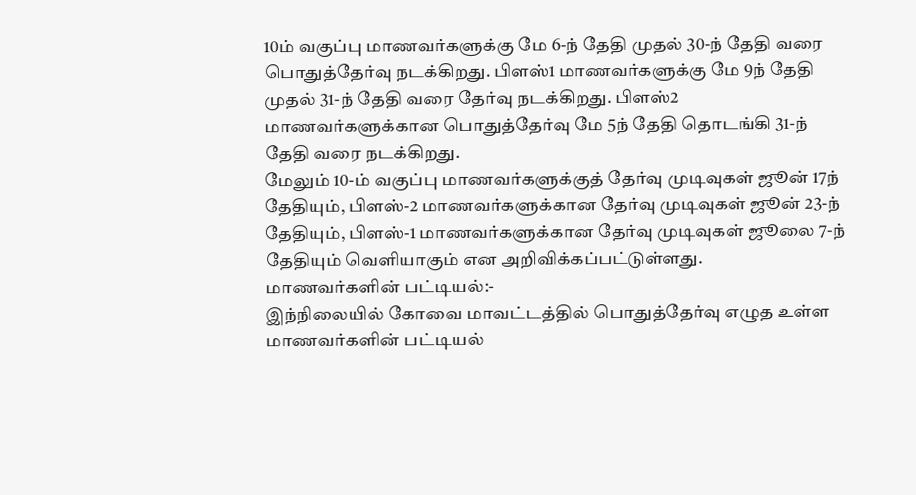10ம் வகுப்பு மாணவர்களுக்கு மே 6-ந் தேதி முதல் 30-ந் தேதி வரை பொதுத்தேர்வு நடக்கிறது. பிளஸ்1 மாணவர்களுக்கு மே 9ந் தேதி முதல் 31-ந் தேதி வரை தேர்வு நடக்கிறது. பிளஸ்2 மாணவர்களுக்கான பொதுத்தேர்வு மே 5ந் தேதி தொடங்கி 31-ந் தேதி வரை நடக்கிறது.
மேலும் 10-ம் வகுப்பு மாணவர்களுக்குத் தேர்வு முடிவுகள் ஜூன் 17ந் தேதியும், பிளஸ்-2 மாணவர்களுக்கான தேர்வு முடிவுகள் ஜூன் 23-ந் தேதியும், பிளஸ்-1 மாணவர்களுக்கான தேர்வு முடிவுகள் ஜூலை 7-ந் தேதியும் வெளியாகும் என அறிவிக்கப்பட்டுள்ளது.
மாணவர்களின் பட்டியல்:-
இந்நிலையில் கோவை மாவட்டத்தில் பொதுத்தேர்வு எழுத உள்ள மாணவர்களின் பட்டியல்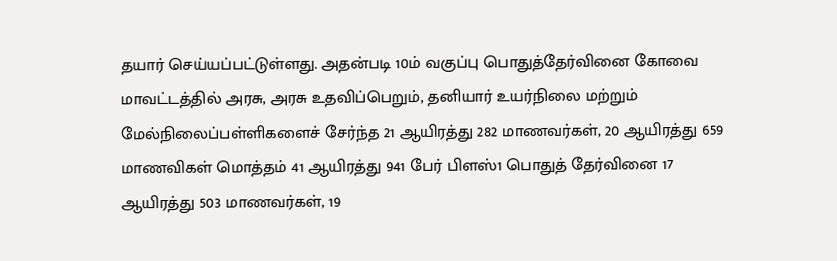தயார் செய்யப்பட்டுள்ளது. அதன்படி 10ம் வகுப்பு பொதுத்தேர்வினை கோவை மாவட்டத்தில் அரசு, அரசு உதவிப்பெறும், தனியார் உயர்நிலை மற்றும் மேல்நிலைப்பள்ளிகளைச் சேர்ந்த 21 ஆயிரத்து 282 மாணவர்கள், 20 ஆயிரத்து 659 மாணவிகள் மொத்தம் 41 ஆயிரத்து 941 பேர் பிளஸ்1 பொதுத் தேர்வினை 17 ஆயிரத்து 503 மாணவர்கள், 19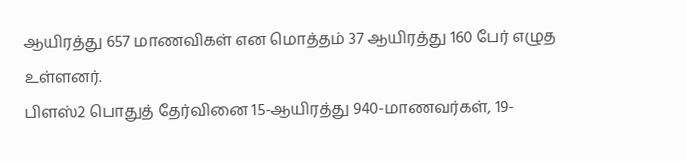ஆயிரத்து 657 மாணவிகள் என மொத்தம் 37 ஆயிரத்து 160 பேர் எழுத உள்ளனர்.
பிளஸ்2 பொதுத் தேர்வினை 15-ஆயிரத்து 940-மாணவர்கள், 19-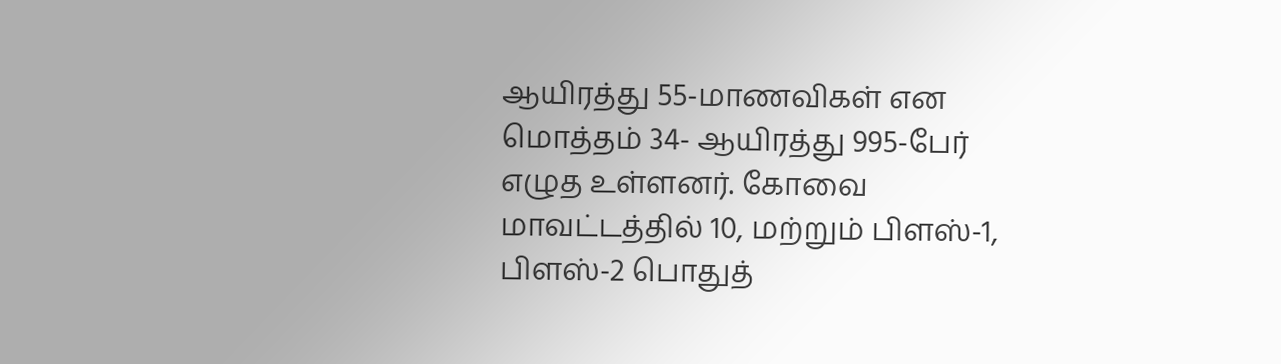ஆயிரத்து 55-மாணவிகள் என மொத்தம் 34- ஆயிரத்து 995-பேர் எழுத உள்ளனர். கோவை மாவட்டத்தில் 10, மற்றும் பிளஸ்-1, பிளஸ்-2 பொதுத்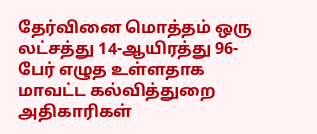தேர்வினை மொத்தம் ஒரு லட்சத்து 14-ஆயிரத்து 96-பேர் எழுத உள்ளதாக மாவட்ட கல்வித்துறை அதிகாரிகள்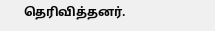தெரிவித்தனர்.